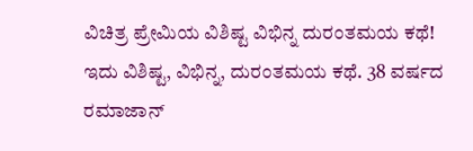ವಿಚಿತ್ರ ಪ್ರೇಮಿಯ ವಿಶಿಷ್ಟ ವಿಭಿನ್ನ ದುರಂತಮಯ ಕಥೆ!
ಇದು ವಿಶಿಷ್ಟ, ವಿಭಿನ್ನ, ದುರಂತಮಯ ಕಥೆ. 38 ವರ್ಷದ ರಮಾಜಾನ್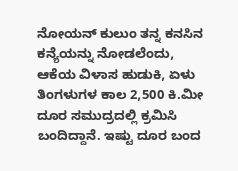ನೋಯನ್ ಕುಲುಂ ತನ್ನ ಕನಸಿನ ಕನ್ಯೆಯನ್ನು ನೋಡಲೆಂದು, ಆಕೆಯ ವಿಳಾಸ ಹುಡುಕಿ, ಏಳು ತಿಂಗಳುಗಳ ಕಾಲ 2,500 ಕಿ.ಮೀ ದೂರ ಸಮುದ್ರದಲ್ಲಿ ಕ್ರಮಿಸಿ ಬಂದಿದ್ದಾನೆ. ಇಷ್ಟು ದೂರ ಬಂದ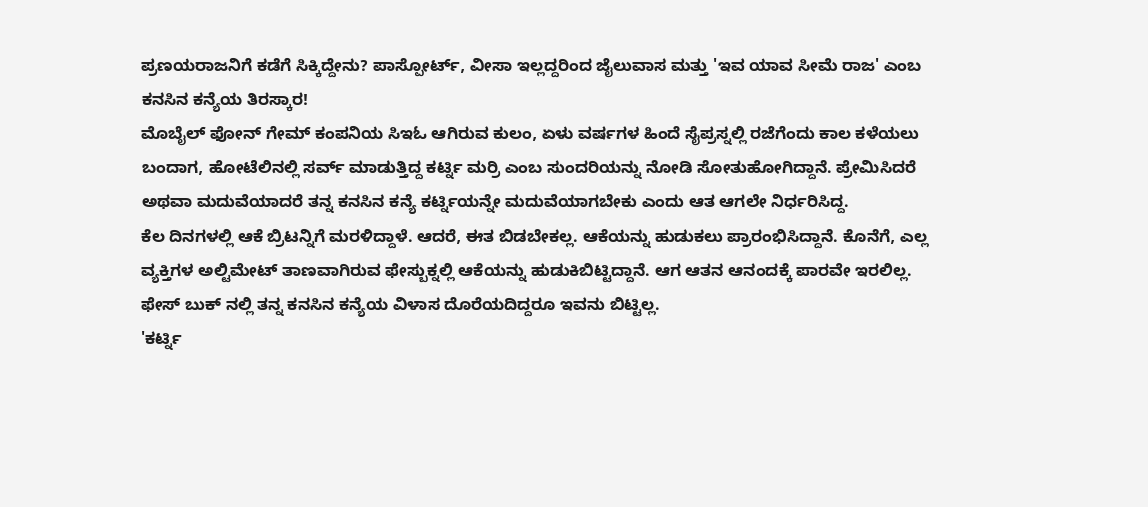ಪ್ರಣಯರಾಜನಿಗೆ ಕಡೆಗೆ ಸಿಕ್ಕಿದ್ದೇನು? ಪಾಸ್ಪೋರ್ಟ್, ವೀಸಾ ಇಲ್ಲದ್ದರಿಂದ ಜೈಲುವಾಸ ಮತ್ತು 'ಇವ ಯಾವ ಸೀಮೆ ರಾಜ' ಎಂಬ ಕನಸಿನ ಕನ್ಯೆಯ ತಿರಸ್ಕಾರ!
ಮೊಬೈಲ್ ಫೋನ್ ಗೇಮ್ ಕಂಪನಿಯ ಸಿಇಓ ಆಗಿರುವ ಕುಲಂ, ಏಳು ವರ್ಷಗಳ ಹಿಂದೆ ಸೈಪ್ರಸ್ನಲ್ಲಿ ರಜೆಗೆಂದು ಕಾಲ ಕಳೆಯಲು ಬಂದಾಗ, ಹೋಟೆಲಿನಲ್ಲಿ ಸರ್ವ್ ಮಾಡುತ್ತಿದ್ದ ಕರ್ಟ್ನಿ ಮರ್ರಿ ಎಂಬ ಸುಂದರಿಯನ್ನು ನೋಡಿ ಸೋತುಹೋಗಿದ್ದಾನೆ. ಪ್ರೇಮಿಸಿದರೆ ಅಥವಾ ಮದುವೆಯಾದರೆ ತನ್ನ ಕನಸಿನ ಕನ್ಯೆ ಕರ್ಟ್ನಿಯನ್ನೇ ಮದುವೆಯಾಗಬೇಕು ಎಂದು ಆತ ಆಗಲೇ ನಿರ್ಧರಿಸಿದ್ದ.
ಕೆಲ ದಿನಗಳಲ್ಲಿ ಆಕೆ ಬ್ರಿಟನ್ನಿಗೆ ಮರಳಿದ್ದಾಳೆ. ಆದರೆ, ಈತ ಬಿಡಬೇಕಲ್ಲ. ಆಕೆಯನ್ನು ಹುಡುಕಲು ಪ್ರಾರಂಭಿಸಿದ್ದಾನೆ. ಕೊನೆಗೆ, ಎಲ್ಲ ವ್ಯಕ್ತಿಗಳ ಅಲ್ಟಿಮೇಟ್ ತಾಣವಾಗಿರುವ ಫೇಸ್ಬುಕ್ನಲ್ಲಿ ಆಕೆಯನ್ನು ಹುಡುಕಿಬಿಟ್ಟಿದ್ದಾನೆ. ಆಗ ಆತನ ಆನಂದಕ್ಕೆ ಪಾರವೇ ಇರಲಿಲ್ಲ. ಫೇಸ್ ಬುಕ್ ನಲ್ಲಿ ತನ್ನ ಕನಸಿನ ಕನ್ಯೆಯ ವಿಳಾಸ ದೊರೆಯದಿದ್ದರೂ ಇವನು ಬಿಟ್ಟಿಲ್ಲ.
'ಕರ್ಟ್ನಿ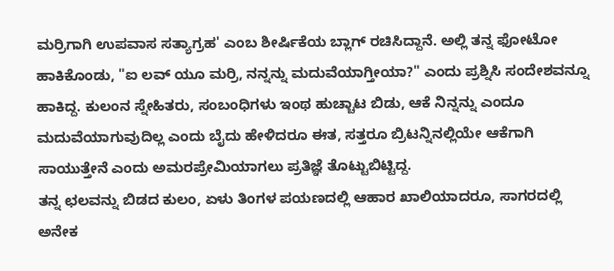ಮರ್ರಿಗಾಗಿ ಉಪವಾಸ ಸತ್ಯಾಗ್ರಹ' ಎಂಬ ಶೀರ್ಷಿಕೆಯ ಬ್ಲಾಗ್ ರಚಿಸಿದ್ದಾನೆ. ಅಲ್ಲಿ ತನ್ನ ಫೋಟೋ ಹಾಕಿಕೊಂಡು, "ಐ ಲವ್ ಯೂ ಮರ್ರಿ, ನನ್ನನ್ನು ಮದುವೆಯಾಗ್ತೀಯಾ?" ಎಂದು ಪ್ರಶ್ನಿಸಿ ಸಂದೇಶವನ್ನೂ ಹಾಕಿದ್ದ. ಕುಲಂನ ಸ್ನೇಹಿತರು, ಸಂಬಂಧಿಗಳು ಇಂಥ ಹುಚ್ಚಾಟ ಬಿಡು, ಆಕೆ ನಿನ್ನನ್ನು ಎಂದೂ ಮದುವೆಯಾಗುವುದಿಲ್ಲ ಎಂದು ಬೈದು ಹೇಳಿದರೂ ಈತ, ಸತ್ತರೂ ಬ್ರಿಟನ್ನಿನಲ್ಲಿಯೇ ಆಕೆಗಾಗಿ ಸಾಯುತ್ತೇನೆ ಎಂದು ಅಮರಪ್ರೇಮಿಯಾಗಲು ಪ್ರತಿಜ್ಞೆ ತೊಟ್ಟುಬಿಟ್ಟಿದ್ದ.
ತನ್ನ ಛಲವನ್ನು ಬಿಡದ ಕುಲಂ, ಏಳು ತಿಂಗಳ ಪಯಣದಲ್ಲಿ ಆಹಾರ ಖಾಲಿಯಾದರೂ, ಸಾಗರದಲ್ಲಿ ಅನೇಕ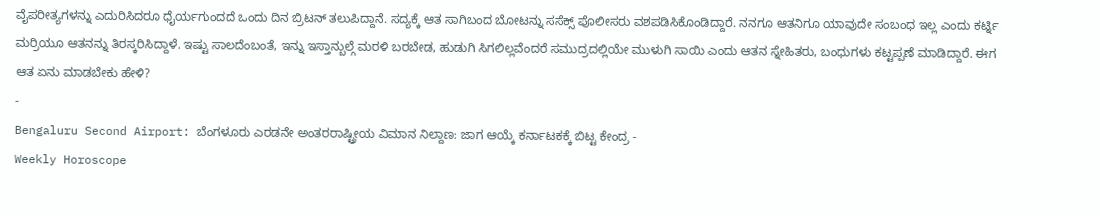ವೈಪರೀತ್ಯಗಳನ್ನು ಎದುರಿಸಿದರೂ ಧೈರ್ಯಗುಂದದೆ ಒಂದು ದಿನ ಬ್ರಿಟನ್ ತಲುಪಿದ್ದಾನೆ. ಸದ್ಯಕ್ಕೆ ಆತ ಸಾಗಿಬಂದ ಬೋಟನ್ನು ಸಸೆಕ್ಸ್ ಪೊಲೀಸರು ವಶಪಡಿಸಿಕೊಂಡಿದ್ದಾರೆ. ನನಗೂ ಆತನಿಗೂ ಯಾವುದೇ ಸಂಬಂಧ ಇಲ್ಲ ಎಂದು ಕರ್ಟ್ನಿ ಮರ್ರಿಯೂ ಆತನನ್ನು ತಿರಸ್ಕರಿಸಿದ್ದಾಳೆ. ಇಷ್ಟು ಸಾಲದೆಂಬಂತೆ, ಇನ್ನು ಇಸ್ತಾನ್ಬುಲ್ಗೆ ಮರಳಿ ಬರಬೇಡ, ಹುಡುಗಿ ಸಿಗಲಿಲ್ಲವೆಂದರೆ ಸಮುದ್ರದಲ್ಲಿಯೇ ಮುಳುಗಿ ಸಾಯಿ ಎಂದು ಆತನ ಸ್ನೇಹಿತರು, ಬಂಧುಗಳು ಕಟ್ಟಪ್ಪಣೆ ಮಾಡಿದ್ದಾರೆ. ಈಗ ಆತ ಏನು ಮಾಡಬೇಕು ಹೇಳಿ?
-
Bengaluru Second Airport: ಬೆಂಗಳೂರು ಎರಡನೇ ಅಂತರರಾಷ್ಟ್ರೀಯ ವಿಮಾನ ನಿಲ್ದಾಣ: ಜಾಗ ಆಯ್ಕೆ ಕರ್ನಾಟಕಕ್ಕೆ ಬಿಟ್ಟ ಕೇಂದ್ರ -
Weekly Horoscope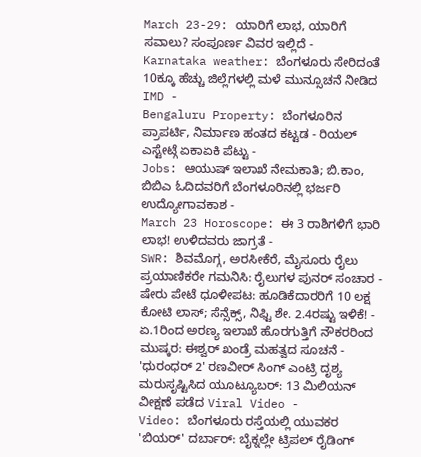March 23-29: ಯಾರಿಗೆ ಲಾಭ, ಯಾರಿಗೆ ಸವಾಲು? ಸಂಪೂರ್ಣ ವಿವರ ಇಲ್ಲಿದೆ -
Karnataka weather: ಬೆಂಗಳೂರು ಸೇರಿದಂತೆ 10ಕ್ಕೂ ಹೆಚ್ಚು ಜಿಲ್ಲೆಗಳಲ್ಲಿ ಮಳೆ ಮುನ್ಸೂಚನೆ ನೀಡಿದ IMD -
Bengaluru Property: ಬೆಂಗಳೂರಿನ ಪ್ರಾಪರ್ಟಿ, ನಿರ್ಮಾಣ ಹಂತದ ಕಟ್ಟಡ - ರಿಯಲ್ ಎಸ್ಟೇಟ್ಗೆ ಏಕಾಏಕಿ ಪೆಟ್ಟು -
Jobs: ಆಯುಷ್ ಇಲಾಖೆ ನೇಮಕಾತಿ; ಬಿ.ಕಾಂ, ಬಿಬಿಎ ಓದಿದವರಿಗೆ ಬೆಂಗಳೂರಿನಲ್ಲಿ ಭರ್ಜರಿ ಉದ್ಯೋಗಾವಕಾಶ -
March 23 Horoscope: ಈ 3 ರಾಶಿಗಳಿಗೆ ಭಾರಿ ಲಾಭ! ಉಳಿದವರು ಜಾಗ್ರತೆ -
SWR: ಶಿವಮೊಗ್ಗ, ಅರಸೀಕೆರೆ, ಮೈಸೂರು ರೈಲು ಪ್ರಯಾಣಿಕರೇ ಗಮನಿಸಿ: ರೈಲುಗಳ ಪುನರ್ ಸಂಚಾರ -
ಷೇರು ಪೇಟೆ ಧೂಳೀಪಟ: ಹೂಡಿಕೆದಾರರಿಗೆ 10 ಲಕ್ಷ ಕೋಟಿ ಲಾಸ್; ಸೆನ್ಸೆಕ್ಸ್, ನಿಫ್ಟಿ ಶೇ. 2.4ರಷ್ಟು ಇಳಿಕೆ! -
ಏ.1ರಿಂದ ಅರಣ್ಯ ಇಲಾಖೆ ಹೊರಗುತ್ತಿಗೆ ನೌಕರರಿಂದ ಮುಷ್ಕರ: ಈಶ್ವರ್ ಖಂಡ್ರೆ ಮಹತ್ವದ ಸೂಚನೆ -
'ಧುರಂಧರ್ 2' ರಣವೀರ್ ಸಿಂಗ್ ಎಂಟ್ರಿ ದೃಶ್ಯ ಮರುಸೃಷ್ಟಿಸಿದ ಯೂಟ್ಯೂಬರ್: 13 ಮಿಲಿಯನ್ ವೀಕ್ಷಣೆ ಪಡೆದ Viral Video -
Video: ಬೆಂಗಳೂರು ರಸ್ತೆಯಲ್ಲಿ ಯುವಕರ 'ಬಿಯರ್' ದರ್ಬಾರ್: ಬೈಕ್ನಲ್ಲೇ ಟ್ರಿಪಲ್ ರೈಡಿಂಗ್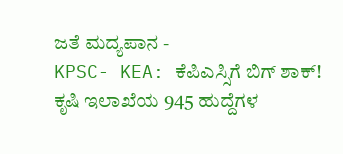ಜತೆ ಮದ್ಯಪಾನ -
KPSC- KEA: ಕೆಪಿಎಸ್ಸಿಗೆ ಬಿಗ್ ಶಾಕ್! ಕೃಷಿ ಇಲಾಖೆಯ 945 ಹುದ್ದೆಗಳ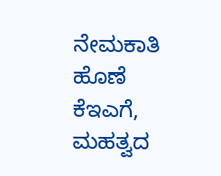ನೇಮಕಾತಿ ಹೊಣೆ ಕೆಇಎಗೆ, ಮಹತ್ವದ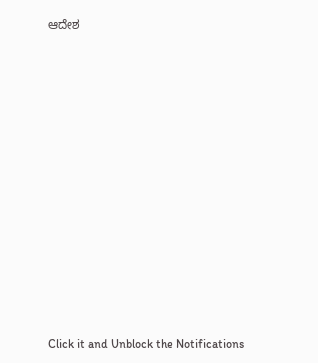ಆದೇಶ













Click it and Unblock the Notifications